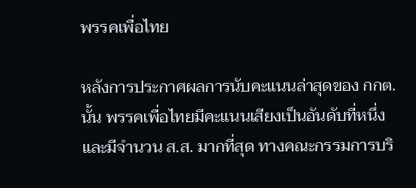พรรคเพื่อไทย

หลังการประกาศผลการนับคะแนนล่าสุดของ กกต. นั้น พรรคเพื่อไทยมีคะแนนเสียงเป็นอันดับที่หนึ่ง และมีจำนวน ส.ส. มากที่สุด ทางคณะกรรมการบริ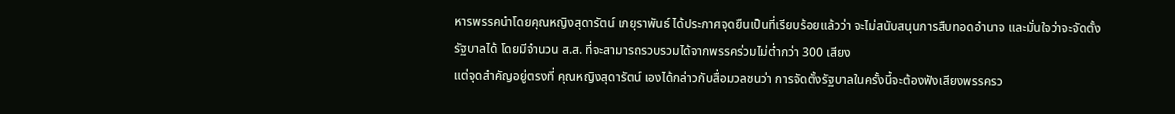หารพรรคนำโดยคุณหญิงสุดารัตน์ เกยุราพันธ์ ได้ประกาศจุดยืนเป็นที่เรียบร้อยแล้วว่า จะไม่สนับสนุนการสืบทอดอำนาจ และมั่นใจว่าจะจัดตั้งรัฐบาลได้ โดยมีจำนวน ส.ส. ที่จะสามารถรวบรวมได้จากพรรคร่วมไม่ต่ำกว่า 300 เสียง
แต่จุดสำคัญอยู่ตรงที่ คุณหญิงสุดารัตน์ เองได้กล่าวกับสื่อมวลชนว่า การจัดตั้งรัฐบาลในครั้งนี้จะต้องฟังเสียงพรรครว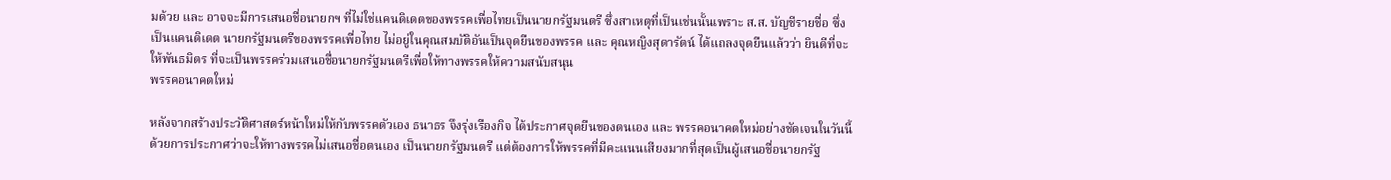มด้วย และ อาจจะมีการเสนอชื่อนายกฯ ที่ไม่ใช่แคนดิเดตของพรรคเพื่อไทยเป็นนายกรัฐมนตรี ซึ่งสาเหตุที่เป็นเช่นนั้นเพราะ ส.ส. บัญชีรายชื่อ ซึ่งเป็นแคนดิเดต นายกรัฐมนตรีของพรรคเพื่อไทย ไม่อยู่ในคุณสมบัติอันเป็นจุดยืนของพรรค และ คุณหญิงสุดารัตน์ ได้แถลงจุดยืนแล้วว่า ยินดีที่จะให้พันธมิตร ที่จะเป็นพรรคร่วมเสนอชื่อนายกรัฐมนตรีเพื่อให้ทางพรรคให้ความสนับสนุน
พรรคอนาคตใหม่

หลังจากสร้างประวัติศาสตร์หน้าใหม่ให้กับพรรคตัวเอง ธนาธร จึงรุ่งเรืองกิจ ได้ประกาศจุดยืนของตนเอง และ พรรคอนาคตใหม่อย่างชัดเจนในวันนี้ด้วยการประกาศว่าจะให้ทางพรรคไม่เสนอชื่อตนเอง เป็นนายกรัฐมนตรี แต่ต้องการให้พรรคที่มีคะแนนเสียงมากที่สุดเป็นผู้เสนอชื่อนายกรัฐ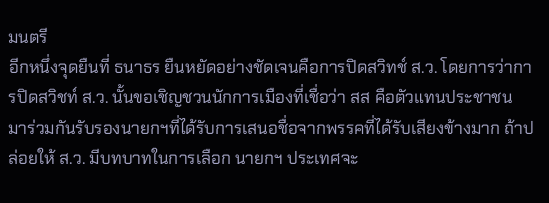มนตรี
อีกหนึ่งจุดยืนที่ ธนาธร ยืนหยัดอย่างชัดเจนคือการปิดสวิทช์ ส.ว. โดยการว่าการปิดสวิชท์ ส.ว. นั้นขอเชิญชวนนักการเมืองที่เชื่อว่า สส คือตัวแทนประชาชน มาร่วมกันรับรองนายกฯที่ได้รับการเสนอชื่อจากพรรคที่ได้รับเสียงข้างมาก ถ้าปล่อยให้ ส.ว. มีบทบาทในการเลือก นายกฯ ประเทศจะ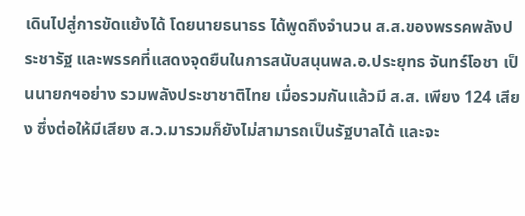เดินไปสู่การขัดแย้งได้ โดยนายธนาธร ได้พูดถึงจำนวน ส.ส.ของพรรคพลังประชารัฐ และพรรคที่แสดงจุดยืนในการสนับสนุนพล.อ.ประยุทธ จันทร์โอชา เป็นนายกฯอย่าง รวมพลังประชาชาติไทย เมื่อรวมกันแล้วมี ส.ส. เพียง 124 เสียง ซึ่งต่อให้มีเสียง ส.ว.มารวมก็ยังไม่สามารถเป็นรัฐบาลได้ และจะ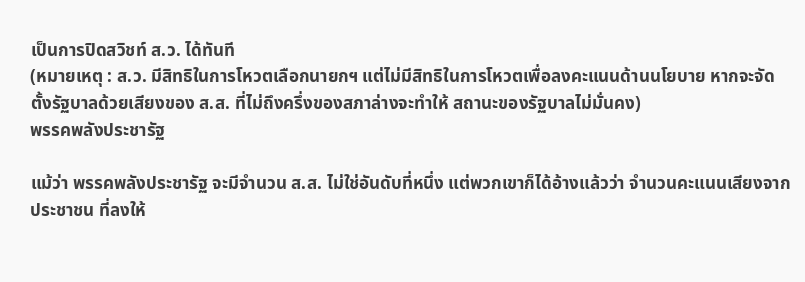เป็นการปิดสวิชท์ ส.ว. ได้ทันที
(หมายเหตุ : ส.ว. มีสิทธิในการโหวตเลือกนายกฯ แต่ไม่มีสิทธิในการโหวตเพื่อลงคะแนนด้านนโยบาย หากจะจัดตั้งรัฐบาลด้วยเสียงของ ส.ส. ที่ไม่ถึงครึ่งของสภาล่างจะทำให้ สถานะของรัฐบาลไม่มั่นคง)
พรรคพลังประชารัฐ

แม้ว่า พรรคพลังประชารัฐ จะมีจำนวน ส.ส. ไม่ใช่อันดับที่หนึ่ง แต่พวกเขาก็ได้อ้างแล้วว่า จำนวนคะแนนเสียงจากประชาชน ที่ลงให้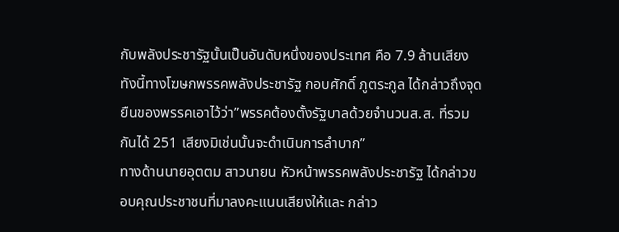กับพลังประชารัฐนั้นเป็นอันดับหนึ่งของประเทศ คือ 7.9 ล้านเสียง ทังนี้ทางโฆษกพรรคพลังประชารัฐ กอบศักดิ์ ภูตระกูล ได้กล่าวถึงจุดยืนของพรรคเอาไว้ว่า”พรรคต้องตั้งรัฐบาลด้วยจำนวนส.ส. ที่รวมกันได้ 251 เสียงมิเช่นนั้นจะดำเนินการลำบาก”
ทางด้านนายอุตตม สาวนายน หัวหน้าพรรคพลังประชารัฐ ได้กล่าวขอบคุณประชาชนที่มาลงคะแนนเสียงให้และ กล่าว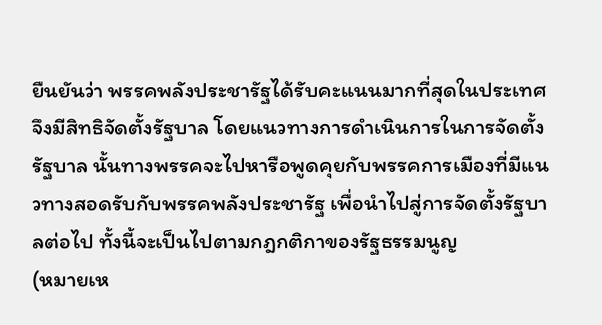ยืนยันว่า พรรคพลังประชารัฐได้รับคะแนนมากที่สุดในประเทศจึงมีสิทธิจัดตั้งรัฐบาล โดยแนวทางการดำเนินการในการจัดตั้งรัฐบาล นั้นทางพรรคจะไปหารือพูดคุยกับพรรคการเมืองที่มีแนวทางสอดรับกับพรรคพลังประชารัฐ เพื่อนำไปสู่การจัดตั้งรัฐบาลต่อไป ทั้งนี้จะเป็นไปตามกฎกติกาของรัฐธรรมนูญ
(หมายเห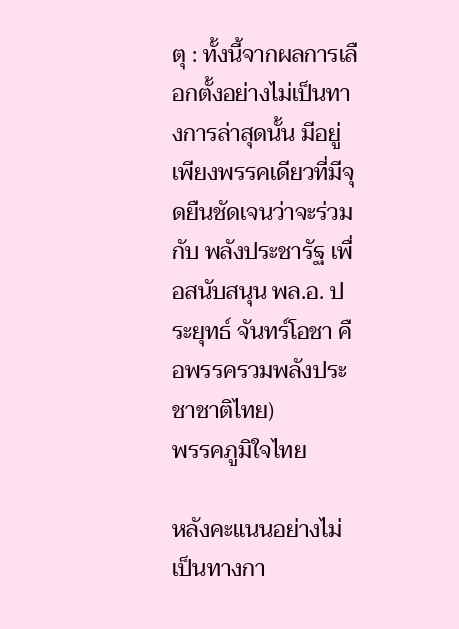ตุ : ทั้งนี้จากผลการเลือกตั้งอย่างไม่เป็นทางการล่าสุดนั้น มีอยู่เพียงพรรคเดียวที่มีจุดยืนชัดเจนว่าจะร่วมกับ พลังประชารัฐ เพื่อสนับสนุน พล.อ. ประยุทธ์ จันทร์โอชา คือพรรครวมพลังประชาชาติไทย)
พรรคภูมิใจไทย

หลังคะแนนอย่างไม่เป็นทางกา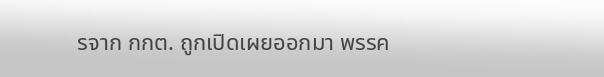รจาก กกต. ถูกเปิดเผยออกมา พรรค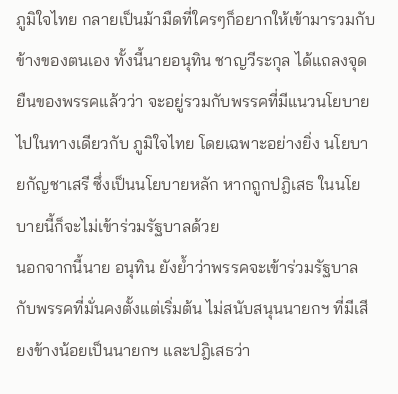ภูมิใจไทย กลายเป็นม้ามืดที่ใครๆก็อยากให้เข้ามารวมกับข้างของตนเอง ทั้งนี้นายอนุทิน ชาญวีระกุล ได้แถลงจุดยืนของพรรคแล้วว่า จะอยู่รวมกับพรรคที่มีแนวนโยบายไปในทางเดียวกับ ภูมิใจไทย โดยเฉพาะอย่างยิ่ง นโยบายกัญชาเสรี ซึ่งเป็นนโยบายหลัก หากถูกปฎิเสธ ในนโยบายนี้ก็จะไม่เข้าร่วมรัฐบาลด้วย
นอกจากนี้นาย อนุทิน ยังย้ำว่าพรรคจะเข้าร่วมรัฐบาล กับพรรคที่มั่นคงตั้งแต่เริ่มต้น ไม่สนับสนุนนายกฯ ที่มีเสียงข้างน้อยเป็นนายกฯ และปฎิเสธว่า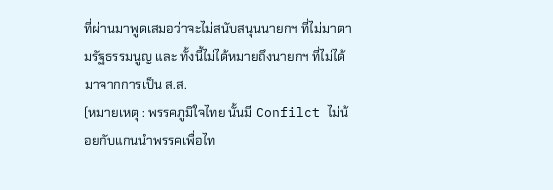ที่ผ่านมาพูดเสมอว่าจะไม่สนับสนุนนายกฯ ที่ไม่มาตามรัฐธรรมนูญ และ ทั้งนี้ไม่ได้หมายถึงนายกฯ ที่ไม่ได้มาจากการเป็น ส.ส.
(หมายเหตุ : พรรคภูมิใจไทย นั้นมี Confilct ไม่น้อยกับแกนนำพรรคเพื่อไท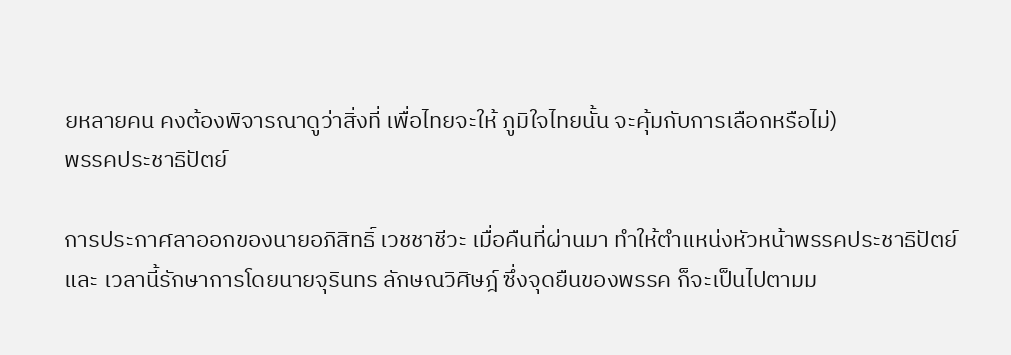ยหลายคน คงต้องพิจารณาดูว่าสิ่งที่ เพื่อไทยจะให้ ภูมิใจไทยนั้น จะคุ้มกับการเลือกหรือไม่)
พรรคประชาธิปัตย์

การประกาศลาออกของนายอภิสิทธิ์ เวชชาชีวะ เมื่อคืนที่ผ่านมา ทำให้ตำแหน่งหัวหน้าพรรคประชาธิปัตย์ และ เวลานี้รักษาการโดยนายจุรินทร ลักษณวิศิษฎ์ ซึ่งจุดยืนของพรรค ก็จะเป็นไปตามม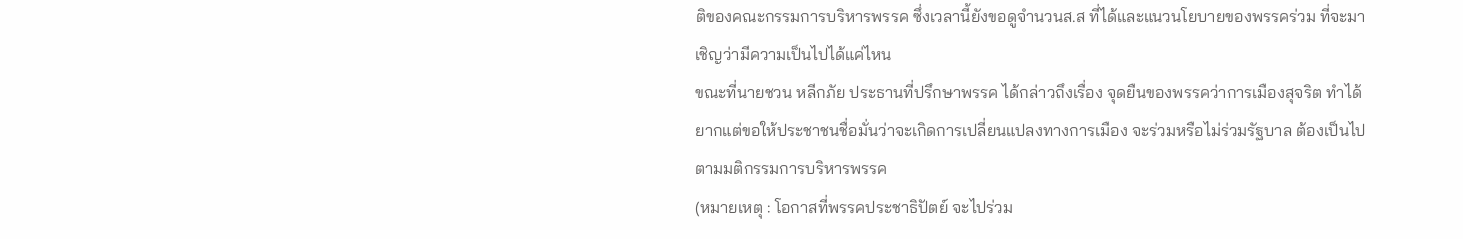ติของคณะกรรมการบริหารพรรค ซึ่งเวลานี้ยังขอดูจำนวนส.ส ที่ได้และแนวนโยบายของพรรคร่วม ที่จะมาเชิญว่ามีความเป็นไปได้แค่ไหน
ขณะที่นายชวน หลีกภัย ประธานที่ปรึกษาพรรค ได้กล่าวถึงเรื่อง จุดยืนของพรรคว่าการเมืองสุจริต ทำได้ยากแต่ขอให้ประชาชนชื่อมั่นว่าจะเกิดการเปลี่ยนแปลงทางการเมือง จะร่วมหรือไม่ร่วมรัฐบาล ต้องเป็นไปตามมติกรรมการบริหารพรรค
(หมายเหตุ : โอกาสที่พรรคประชาธิปัตย์ จะไปร่วม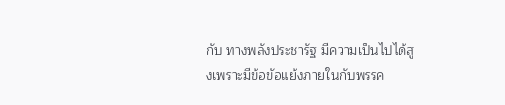กับ ทางพลังประชารัฐ มีความเป็นไปได้สูงเพราะมีข้อขัอแย้งภายในกับพรรค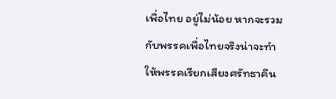เพื่อไทย อยู่ไม่น้อย หากจะรวมกับพรรคเพื่อไทยจริงน่าจะทำให้พรรคเรียกเสียงศรัทธาคืน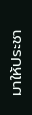มาให้ประชา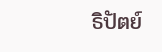ธิปัตย์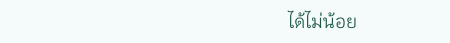ได้ไม่น้อย